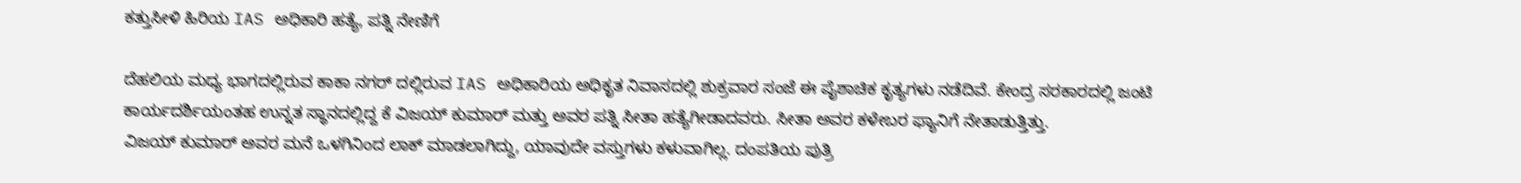ಕತ್ತುಸೀಳಿ ಹಿರಿಯ IAS ಅಧಿಕಾರಿ ಹತ್ಯೆ, ಪತ್ನಿ ನೇಣಿಗೆ

ದೆಹಲಿಯ ಮಧ್ಯ ಭಾಗದಲ್ಲಿರುವ ಕಾಕಾ ನಗರ್ ದಲ್ಲಿರುವ IAS ಅಧಿಕಾರಿಯ ಅಧಿಕೃತ ನಿವಾಸದಲ್ಲಿ ಶುಕ್ರವಾರ ಸಂಜೆ ಈ ಪೈಶಾಚಿಕ ಕೃತ್ಯಗಳು ನಡೆದಿವೆ. ಕೇಂದ್ರ ಸರಕಾರದಲ್ಲಿ ಜಂಟಿ ಕಾರ್ಯದರ್ಶಿಯಂತಹ ಉನ್ನತ ಸ್ಥಾನದಲ್ಲಿದ್ದ ಕೆ ವಿಜಯ್ ಕುಮಾರ್ ಮತ್ತು ಅವರ ಪತ್ನಿ ಸೀತಾ ಹತ್ಯೆಗೀಡಾದವರು. ಸೀತಾ ಅವರ ಕಳೇಬರ ಫ್ಯಾನಿಗೆ ನೇತಾಡುತ್ತಿತ್ತು.
ವಿಜಯ್ ಕುಮಾರ್ ಅವರ ಮನೆ ಒಳಗಿನಿಂದ ಲಾಕ್ ಮಾಡಲಾಗಿದ್ದು, ಯಾವುದೇ ವಸ್ತುಗಳು ಕಳುವಾಗಿಲ್ಲ. ದಂಪತಿಯ ಪುತ್ರಿ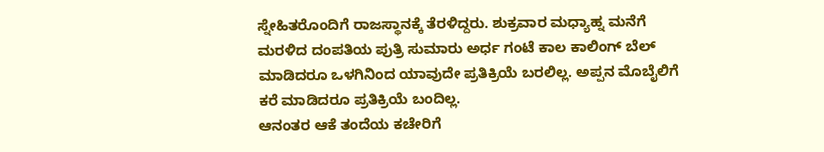ಸ್ನೇಹಿತರೊಂದಿಗೆ ರಾಜಸ್ಥಾನಕ್ಕೆ ತೆರಳಿದ್ದರು. ಶುಕ್ರವಾರ ಮಧ್ಯಾಹ್ನ ಮನೆಗೆ ಮರಳಿದ ದಂಪತಿಯ ಪುತ್ರಿ ಸುಮಾರು ಅರ್ಧ ಗಂಟೆ ಕಾಲ ಕಾಲಿಂಗ್ ಬೆಲ್ ಮಾಡಿದರೂ ಒಳಗಿನಿಂದ ಯಾವುದೇ ಪ್ರತಿಕ್ರಿಯೆ ಬರಲಿಲ್ಲ. ಅಪ್ಪನ ಮೊಬೈಲಿಗೆ ಕರೆ ಮಾಡಿದರೂ ಪ್ರತಿಕ್ರಿಯೆ ಬಂದಿಲ್ಲ.
ಆನಂತರ ಆಕೆ ತಂದೆಯ ಕಚೇರಿಗೆ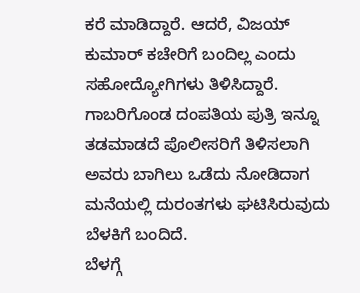ಕರೆ ಮಾಡಿದ್ದಾರೆ. ಆದರೆ, ವಿಜಯ್ ಕುಮಾರ್ ಕಚೇರಿಗೆ ಬಂದಿಲ್ಲ ಎಂದು ಸಹೋದ್ಯೋಗಿಗಳು ತಿಳಿಸಿದ್ದಾರೆ. ಗಾಬರಿಗೊಂಡ ದಂಪತಿಯ ಪುತ್ರಿ ಇನ್ನೂ ತಡಮಾಡದೆ ಪೊಲೀಸರಿಗೆ ತಿಳಿಸಲಾಗಿ ಅವರು ಬಾಗಿಲು ಒಡೆದು ನೋಡಿದಾಗ ಮನೆಯಲ್ಲಿ ದುರಂತಗಳು ಘಟಿಸಿರುವುದು ಬೆಳಕಿಗೆ ಬಂದಿದೆ.
ಬೆಳಗ್ಗೆ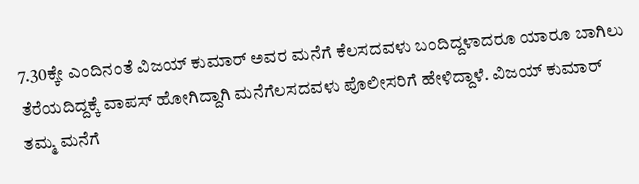7.30ಕ್ಕೇ ಎಂದಿನಂತೆ ವಿಜಯ್ ಕುಮಾರ್ ಅವರ ಮನೆಗೆ ಕೆಲಸದವಳು ಬಂದಿದ್ದಳಾದರೂ ಯಾರೂ ಬಾಗಿಲು ತೆರೆಯದಿದ್ದಕ್ಕೆ ವಾಪಸ್ ಹೋಗಿದ್ದಾಗಿ ಮನೆಗೆಲಸದವಳು ಪೊಲೀಸರಿಗೆ ಹೇಳಿದ್ದಾಳೆ. ವಿಜಯ್ ಕುಮಾರ್ ತಮ್ಮ ಮನೆಗೆ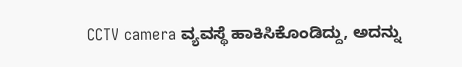CCTV camera ವ್ಯವಸ್ಥೆ ಹಾಕಿಸಿಕೊಂಡಿದ್ದು, ಅದನ್ನು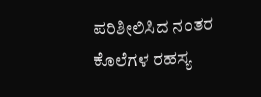ಪರಿಶೀಲಿಸಿದ ನಂತರ ಕೊಲೆಗಳ ರಹಸ್ಯ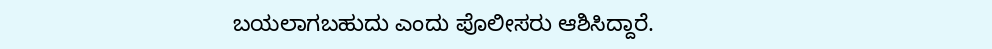ಬಯಲಾಗಬಹುದು ಎಂದು ಪೊಲೀಸರು ಆಶಿಸಿದ್ದಾರೆ.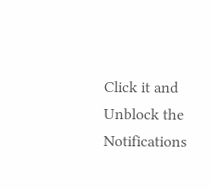Click it and Unblock the Notifications